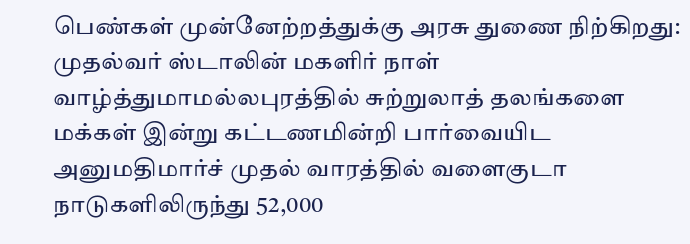பெண்கள் முன்னேற்றத்துக்கு அரசு துணை நிற்கிறது: முதல்வர் ஸ்டாலின் மகளிர் நாள் வாழ்த்துமாமல்லபுரத்தில் சுற்றுலாத் தலங்களை மக்கள் இன்று கட்டணமின்றி பார்வையிட அனுமதிமார்ச் முதல் வாரத்தில் வளைகுடா நாடுகளிலிருந்து 52,000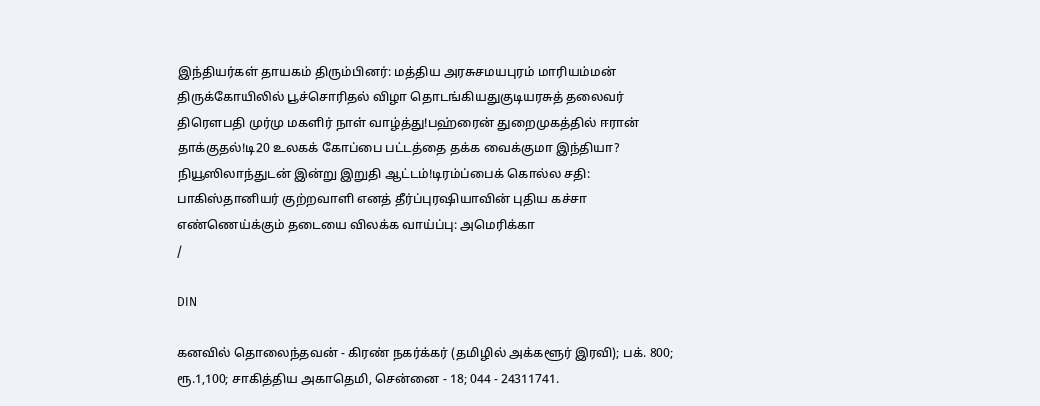இந்தியர்கள் தாயகம் திரும்பினர்: மத்திய அரசுசமயபுரம் மாரியம்மன் திருக்கோயிலில் பூச்சொரிதல் விழா தொடங்கியதுகுடியரசுத் தலைவர் திரௌபதி முர்மு மகளிர் நாள் வாழ்த்து!பஹ்ரைன் துறைமுகத்தில் ஈரான் தாக்குதல்!டி20 உலகக் கோப்பை பட்டத்தை தக்க வைக்குமா இந்தியா? நியூஸிலாந்துடன் இன்று இறுதி ஆட்டம்!டிரம்ப்பைக் கொல்ல சதி: பாகிஸ்தானியர் குற்றவாளி எனத் தீர்ப்புரஷியாவின் புதிய கச்சா எண்ணெய்க்கும் தடையை விலக்க வாய்ப்பு: அமெரிக்கா
/

DIN

கனவில் தொலைந்தவன் - கிரண் நகர்க்கர் (தமிழில் அக்களூர் இரவி); பக். 800; ரூ.1,100; சாகித்திய அகாதெமி, சென்னை - 18; 044 - 24311741.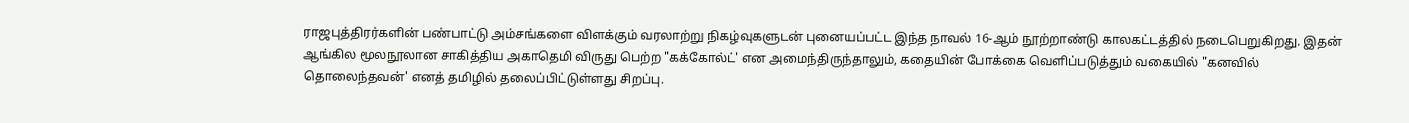ராஜபுத்திரர்களின் பண்பாட்டு அம்சங்களை விளக்கும் வரலாற்று நிகழ்வுகளுடன் புனையப்பட்ட இந்த நாவல் 16-ஆம் நூற்றாண்டு காலகட்டத்தில் நடைபெறுகிறது. இதன் ஆங்கில மூலநூலான சாகித்திய அகாதெமி விருது பெற்ற "கக்கோல்ட்' என அமைந்திருந்தாலும், கதையின் போக்கை வெளிப்படுத்தும் வகையில் "கனவில் தொலைந்தவன்' எனத் தமிழில் தலைப்பிட்டுள்ளது சிறப்பு.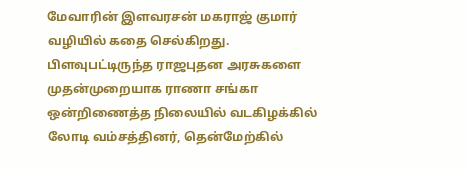மேவாரின் இளவரசன் மகராஜ் குமார் வழியில் கதை செல்கிறது. பிளவுபட்டிருந்த ராஜபுதன அரசுகளை முதன்முறையாக ராணா சங்கா ஒன்றிணைத்த நிலையில் வடகிழக்கில் லோடி வம்சத்தினர், தென்மேற்கில்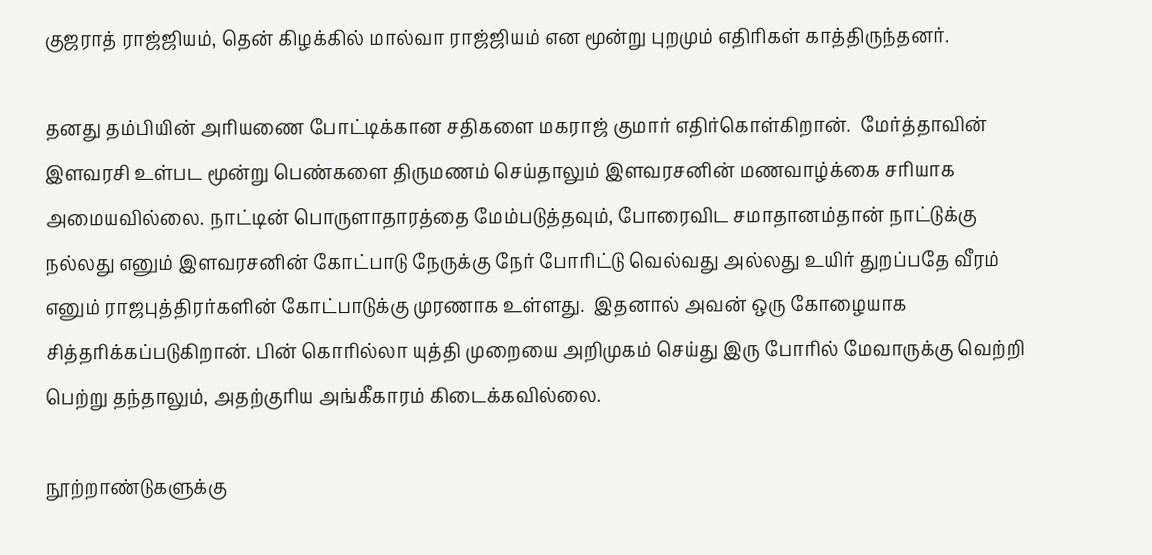குஜராத் ராஜ்ஜியம், தென் கிழக்கில் மால்வா ராஜ்ஜியம் என மூன்று புறமும் எதிரிகள் காத்திருந்தனர்.

தனது தம்பியின் அரியணை போட்டிக்கான சதிகளை மகராஜ் குமார் எதிர்கொள்கிறான்.  மேர்த்தாவின் இளவரசி உள்பட மூன்று பெண்களை திருமணம் செய்தாலும் இளவரசனின் மணவாழ்க்கை சரியாக அமையவில்லை. நாட்டின் பொருளாதாரத்தை மேம்படுத்தவும், போரைவிட சமாதானம்தான் நாட்டுக்கு நல்லது எனும் இளவரசனின் கோட்பாடு நேருக்கு நேர் போரிட்டு வெல்வது அல்லது உயிர் துறப்பதே வீரம் எனும் ராஜபுத்திரர்களின் கோட்பாடுக்கு முரணாக உள்ளது.  இதனால் அவன் ஒரு கோழையாக சித்தரிக்கப்படுகிறான். பின் கொரில்லா யுத்தி முறையை அறிமுகம் செய்து இரு போரில் மேவாருக்கு வெற்றி பெற்று தந்தாலும், அதற்குரிய அங்கீகாரம் கிடைக்கவில்லை.

நூற்றாண்டுகளுக்கு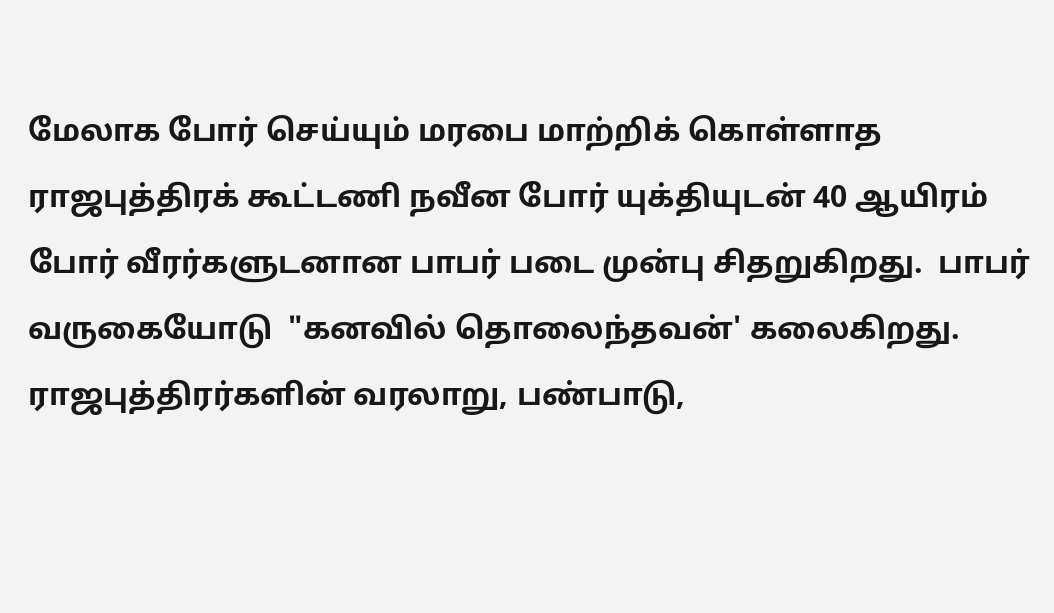மேலாக போர் செய்யும் மரபை மாற்றிக் கொள்ளாத ராஜபுத்திரக் கூட்டணி நவீன போர் யுக்தியுடன் 40 ஆயிரம் போர் வீரர்களுடனான பாபர் படை முன்பு சிதறுகிறது.  பாபர் வருகையோடு  "கனவில் தொலைந்தவன்' கலைகிறது.  ராஜபுத்திரர்களின் வரலாறு, பண்பாடு,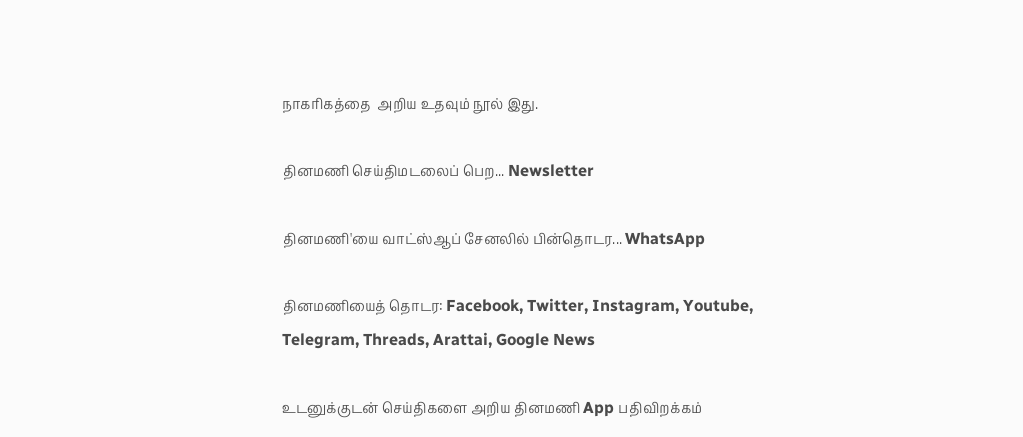நாகரிகத்தை  அறிய உதவும் நூல் இது.

தினமணி செய்திமடலைப் பெற... Newsletter

தினமணி'யை வாட்ஸ்ஆப் சேனலில் பின்தொடர... WhatsApp

தினமணியைத் தொடர: Facebook, Twitter, Instagram, Youtube, Telegram, Threads, Arattai, Google News

உடனுக்குடன் செய்திகளை அறிய தினமணி App பதிவிறக்கம்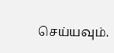செய்யவும்.